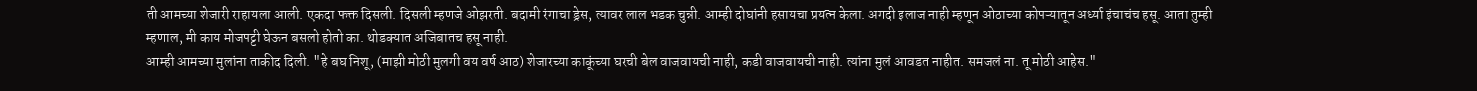ती आमच्या शेजारी राहायला आली. एकदा फक्त दिसली. दिसली म्हणजे ओझरती. बदामी रंगाचा ड्रेस, त्यावर लाल भडक चुन्नी. आम्ही दोघांनी हसायचा प्रयत्न केला. अगदी इलाज नाही म्हणून ओठाच्या कोपऱ्यातून अर्ध्या इंचाचंच हसू. आता तुम्ही म्हणाल, मी काय मोजपट्टी घेऊन बसलो होतो का. थोडक्यात अजिबातच हसू नाही.
आम्ही आमच्या मुलांना ताकीद दिली. "हे बघ निशू, (माझी मोठी मुलगी वय वर्ष आठ) शेजारच्या काकूंच्या घरची बेल वाजवायची नाही, कडी वाजवायची नाही. त्यांना मुलं आवडत नाहीत. समजलं ना. तू मोठी आहेस."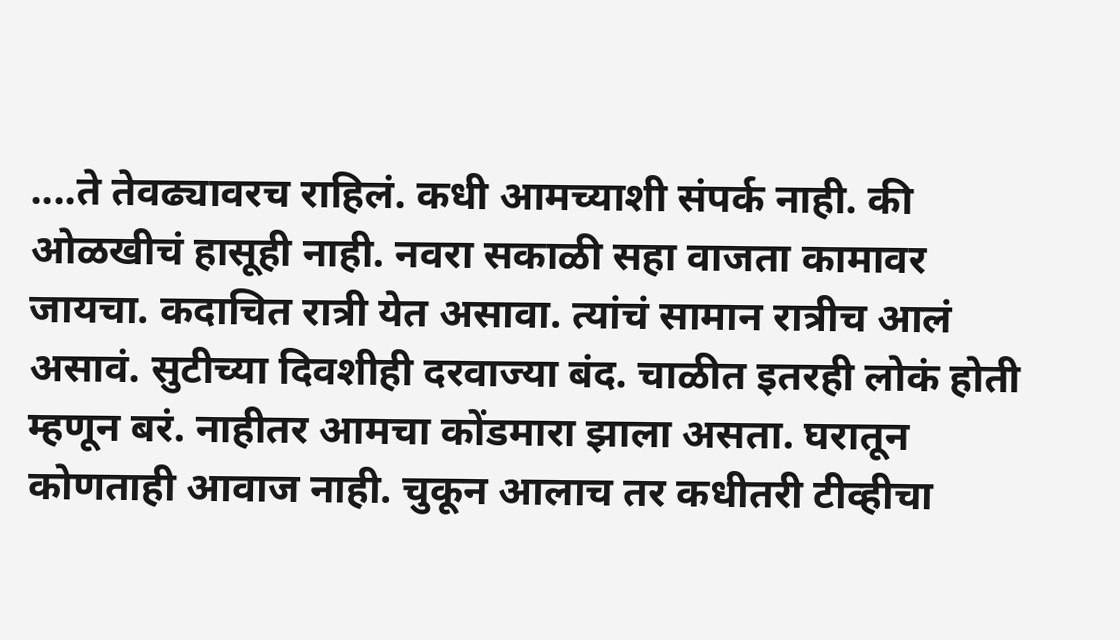....ते तेवढ्यावरच राहिलं. कधी आमच्याशी संपर्क नाही. की ओळखीचं हासूही नाही. नवरा सकाळी सहा वाजता कामावर जायचा. कदाचित रात्री येत असावा. त्यांचं सामान रात्रीच आलं असावं. सुटीच्या दिवशीही दरवाज्या बंद. चाळीत इतरही लोकं होती म्हणून बरं. नाहीतर आमचा कोंडमारा झाला असता. घरातून कोणताही आवाज नाही. चुकून आलाच तर कधीतरी टीव्हीचा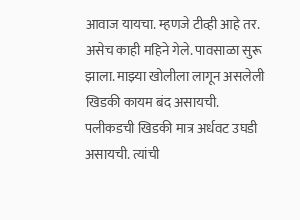आवाज यायचा. म्हणजे टीव्ही आहे तर.
असेच काही महिने गेले. पावसाळा सुरू झाला. माझ्या खोलीला लागून असलेली खिडकी कायम बंद असायची. पलीकडची खिडकी मात्र अर्धवट उघडी असायची. त्यांची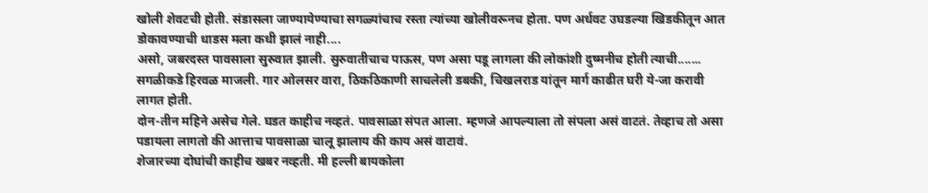खोली शेवटची होती. संडासला जाण्यायेण्याचा सगळ्यांचाच रस्ता त्यांच्या खोलीवरूनच होता. पण अर्धवट उघडल्या खिडकीतून आत डोकावण्याची धाडस मला कधी झालं नाही....
असो, जबरदस्त पावसाला सुरुवात झाली. सुरुवातीचाच पाऊस, पण असा पडू लागला की लोकांशी दुष्मनीच होती त्याची.......
सगळीकडे हिरवळ माजली. गार ओलसर वारा, ठिकठिकाणी साचलेली डबकी, चिखलराड यांतून मार्ग काढीत घरी ये-जा करावी लागत होती.
दोन-तीन महिने असेच गेले. घडत काहीच नव्हतं. पावसाळा संपत आला. म्हणजे आपल्याला तो संपला असं वाटतं. तेव्हाच तो असा पडायला लागतो की आत्ताच पावसाळा चालू झालाय की काय असं वाटावं.
शेजारच्या दोघांची काहीच खबर नव्हती. मी हल्ली बायकोला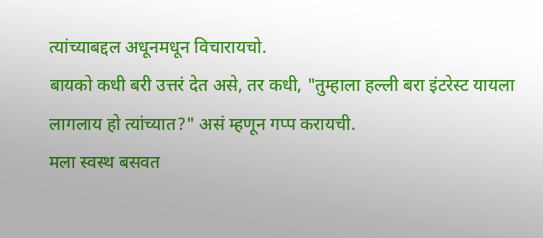त्यांच्याबद्दल अधूनमधून विचारायचो.
बायको कधी बरी उत्तरं देत असे, तर कधी, "तुम्हाला हल्ली बरा इंटरेस्ट यायला लागलाय हो त्यांच्यात?" असं म्हणून गप्प करायची.
मला स्वस्थ बसवत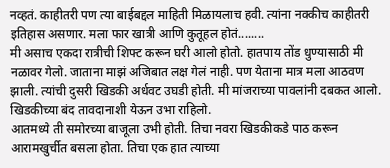नव्हतं. काहीतरी पण त्या बाईबद्दल माहिती मिळायलाच हवी. त्यांना नक्कीच काहीतरी इतिहास असणार. मला फार खात्री आणि कुतूहल होतं........
मी असाच एकदा रात्रीची शिफ्ट करून घरी आलो होतो. हातपाय तोंड धुण्यासाठी मी नळावर गेलो. जाताना माझं अजिबात लक्ष गेलं नाही. पण येताना मात्र मला आठवण झाली. त्यांची दुसरी खिडकी अर्धवट उघडी होती. मी मांजराच्या पावलांनी दबकत आलो. खिडकीच्या बंद तावदानाशी येऊन उभा राहिलो.
आतमध्ये ती समोरच्या बाजूला उभी होती. तिचा नवरा खिडकीकडे पाठ करून आरामखुर्चीत बसला होता. तिचा एक हात त्याच्या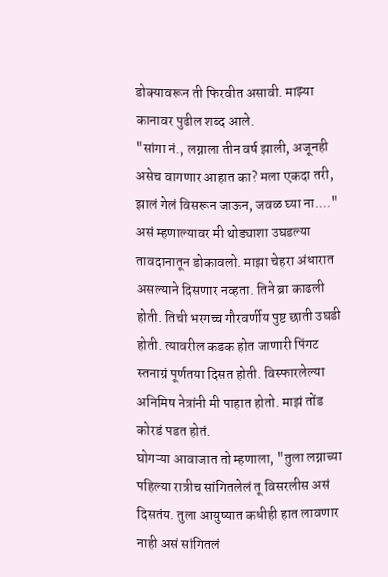डोक्यावरून ती फिरवीत असावी. माझ्या कानावर पुढील शब्द आले.
"सांगा नं., लग्नाला तीन वर्ष झाली, अजूनही असेच वागणार आहात का? मला एकदा तरी, झालं गेलं विसरून जाऊन, जवळ घ्या ना...."
असं म्हणाल्यावर मी थोड्याशा उघडल्या तावदानातून डोकावलो. माझा चेहरा अंधारात असल्याने दिसणार नव्हता. तिने ब्रा काढली होती. तिची भरगच्च गौरवर्णीय पुष्ट छाती उघडी होती. त्यावरील कडक होत जाणारी पिंगट स्तनाग्रं पूर्णतया दिसत होती. विस्फारलेल्या अनिमिष नेत्रांनी मी पाहात होतो. माझं तोंड कोरडं पडत होतं.
घोगऱ्या आवाजात तो म्हणाला, "तुला लग्नाच्या पहिल्या रात्रीच सांगितलेलं तू विसरलीस असं दिसतंय. तुला आयुष्यात कधीही हात लावणार नाही असं सांगितलं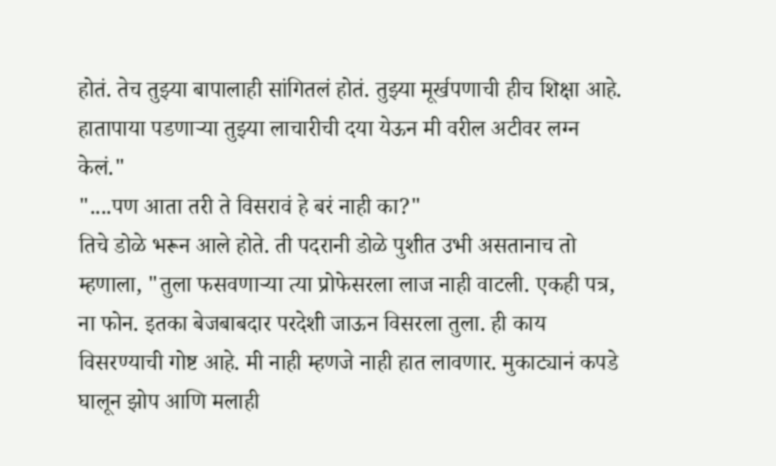होतं. तेच तुझ्या बापालाही सांगितलं होतं. तुझ्या मूर्खपणाची हीच शिक्षा आहे. हातापाया पडणाऱ्या तुझ्या लाचारीची दया येऊन मी वरील अटीवर लग्न केलं."
"....पण आता तरी ते विसरावं हे बरं नाही का?"
तिचे डोळे भरून आले होते. ती पदरानी डोळे पुशीत उभी असतानाच तो म्हणाला, "तुला फसवणाऱ्या त्या प्रोफेसरला लाज नाही वाटली. एकही पत्र, ना फोन. इतका बेजबाबदार परदेशी जाऊन विसरला तुला. ही काय विसरण्याची गोष्ट आहे. मी नाही म्हणजे नाही हात लावणार. मुकाट्यानं कपडे घालून झोप आणि मलाही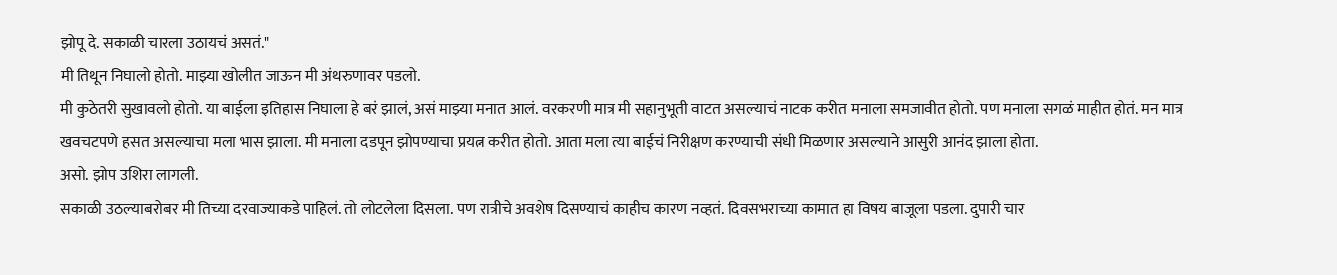झोपू दे. सकाळी चारला उठायचं असतं."
मी तिथून निघालो होतो. माझ्या खोलीत जाऊन मी अंथरुणावर पडलो.
मी कुठेतरी सुखावलो होतो. या बाईला इतिहास निघाला हे बरं झालं, असं माझ्या मनात आलं. वरकरणी मात्र मी सहानुभूती वाटत असल्याचं नाटक करीत मनाला समजावीत होतो. पण मनाला सगळं माहीत होतं. मन मात्र खवचटपणे हसत असल्याचा मला भास झाला. मी मनाला दडपून झोपण्याचा प्रयत्न करीत होतो. आता मला त्या बाईचं निरीक्षण करण्याची संधी मिळणार असल्याने आसुरी आनंद झाला होता.
असो. झोप उशिरा लागली.
सकाळी उठल्याबरोबर मी तिच्या दरवाज्याकडे पाहिलं. तो लोटलेला दिसला. पण रात्रीचे अवशेष दिसण्याचं काहीच कारण नव्हतं. दिवसभराच्या कामात हा विषय बाजूला पडला. दुपारी चार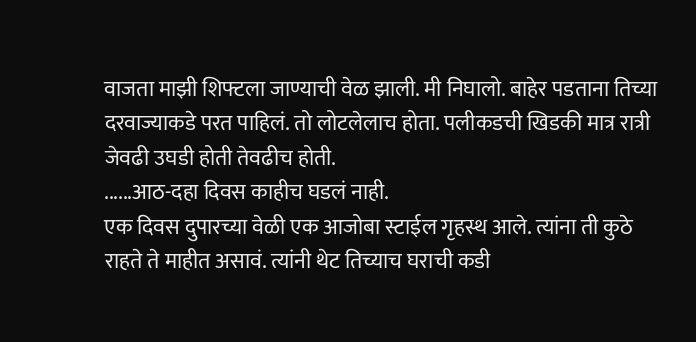वाजता माझी शिफ्टला जाण्याची वेळ झाली. मी निघालो. बाहेर पडताना तिच्या दरवाज्याकडे परत पाहिलं. तो लोटलेलाच होता. पलीकडची खिडकी मात्र रात्री जेवढी उघडी होती तेवढीच होती.
......आठ-दहा दिवस काहीच घडलं नाही.
एक दिवस दुपारच्या वेळी एक आजोबा स्टाईल गृहस्थ आले. त्यांना ती कुठे राहते ते माहीत असावं. त्यांनी थेट तिच्याच घराची कडी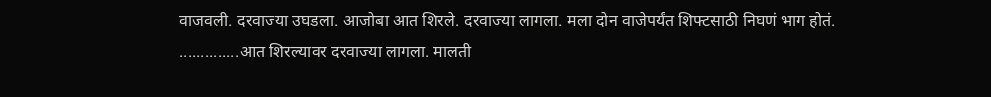वाजवली. दरवाज्या उघडला. आजोबा आत शिरले. दरवाज्या लागला. मला दोन वाजेपर्यंत शिफ्टसाठी निघणं भाग होतं.
..............आत शिरल्यावर दरवाज्या लागला. मालती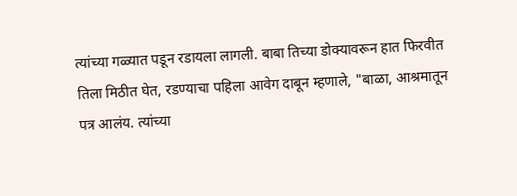त्यांच्या गळ्यात पडून रडायला लागली. बाबा तिच्या डोक्यावरून हात फिरवीत तिला मिठीत घेत, रडण्याचा पहिला आवेग दाबून म्हणाले, "बाळा, आश्रमातून पत्र आलंय. त्यांच्या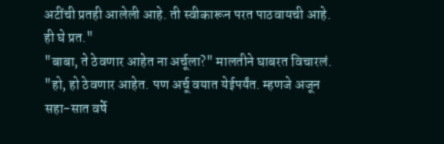अटींची प्रतही आलेली आहे. ती स्वीकारून परत पाठवायची आहे. ही घे प्रत."
"बाबा, ते ठेवणार आहेत ना अर्चूला?" मालतीने घाबरत विचारलं.
"हो, हो ठेवणार आहेत. पण अर्चू वयात येईपर्यंत. म्हणजे अजून सहा-सात वर्षे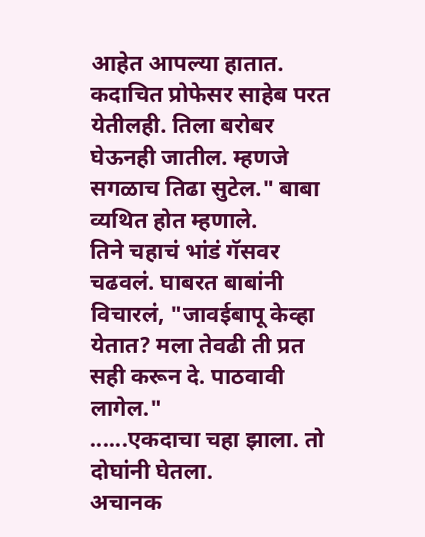आहेत आपल्या हातात. कदाचित प्रोफेसर साहेब परत येतीलही. तिला बरोबर घेऊनही जातील. म्हणजे सगळाच तिढा सुटेल." बाबा व्यथित होत म्हणाले.
तिने चहाचं भांडं गॅसवर चढवलं. घाबरत बाबांनी विचारलं, "जावईबापू केव्हा येतात? मला तेवढी ती प्रत सही करून दे. पाठवावी लागेल."
......एकदाचा चहा झाला. तो दोघांनी घेतला.
अचानक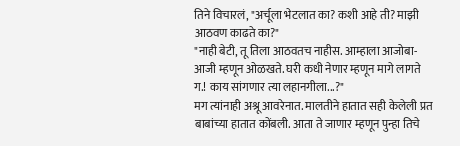तिने विचारलं, "अर्चूला भेटलात का? कशी आहे ती? माझी आठवण काढते का?"
"नाही बेटी, तू तिला आठवतच नाहीस. आम्हाला आजोबा-आजी म्हणून ओळखते. घरी कधी नेणार म्हणून मागे लागते ग.! काय सांगणार त्या लहानगीला...?"
मग त्यांनाही अश्रू आवरेनात. मालतीने हातात सही केलेली प्रत बाबांच्या हातात कोंबली. आता ते जाणार म्हणून पुन्हा तिचे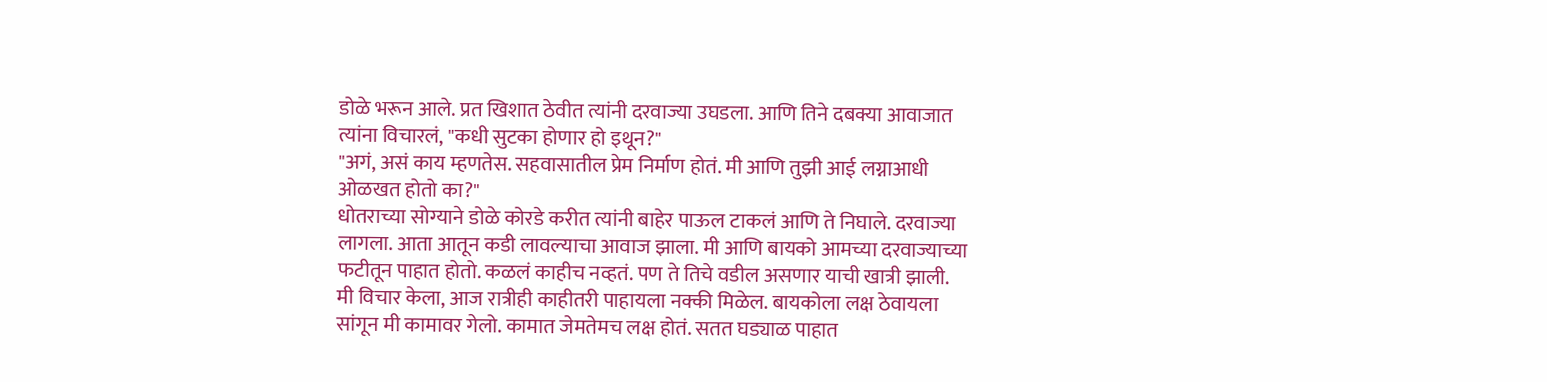डोळे भरून आले. प्रत खिशात ठेवीत त्यांनी दरवाज्या उघडला. आणि तिने दबक्या आवाजात त्यांना विचारलं, "कधी सुटका होणार हो इथून?"
"अगं, असं काय म्हणतेस. सहवासातील प्रेम निर्माण होतं. मी आणि तुझी आई लग्नाआधी ओळखत होतो का?"
धोतराच्या सोग्याने डोळे कोरडे करीत त्यांनी बाहेर पाऊल टाकलं आणि ते निघाले. दरवाज्या लागला. आता आतून कडी लावल्याचा आवाज झाला. मी आणि बायको आमच्या दरवाज्याच्या फटीतून पाहात होतो. कळलं काहीच नव्हतं. पण ते तिचे वडील असणार याची खात्री झाली.
मी विचार केला, आज रात्रीही काहीतरी पाहायला नक्की मिळेल. बायकोला लक्ष ठेवायला सांगून मी कामावर गेलो. कामात जेमतेमच लक्ष होतं. सतत घड्याळ पाहात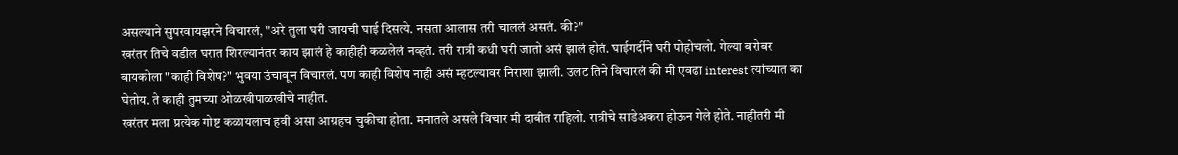असल्याने सुपरवायझरने विचारलं, "अरे तुला घरी जायची घाई दिसत्ये. नसता आलास तरी चाललं असतं. की?"
खरंतर तिचे वडील घरात शिरल्यानंतर काय झालं हे काहीही कळलेलं नव्हतं. तरी रात्री कधी घरी जातो असं झालं होतं. घाईगर्दीने घरी पोहोचलो. गेल्या बरोबर बायकोला "काही विशेष?" भुवया उंचावून विचारलं. पण काही विशेष नाही असं म्हटल्यावर निराशा झाली. उलट तिने विचारलं की मी एवढा interest त्यांच्यात का घेतोय. ते काही तुमच्या ओळखीपाळखीचे नाहीत.
खरंतर मला प्रत्येक गोष्ट कळायलाच हवी असा आग्रहच चुकीचा होता. मनातले असले विचार मी दाबीत राहिलो. रात्रीचे साडेअकरा होऊन गेले होते. नाहीतरी मी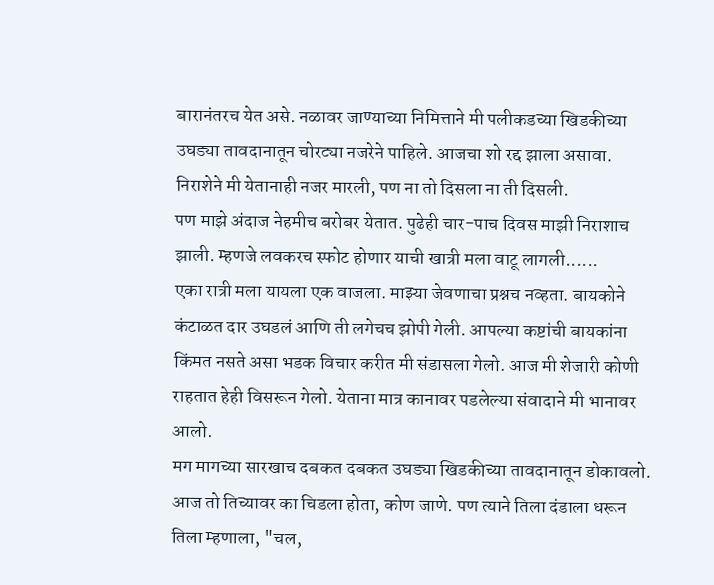बारानंतरच येत असे. नळावर जाण्याच्या निमित्ताने मी पलीकडच्या खिडकीच्या उघड्या तावदानातून चोरट्या नजरेने पाहिले. आजचा शो रद्द झाला असावा. निराशेने मी येतानाही नजर मारली, पण ना तो दिसला ना ती दिसली.
पण माझे अंदाज नेहमीच बरोबर येतात. पुढेही चार-पाच दिवस माझी निराशाच झाली. म्हणजे लवकरच स्फोट होणार याची खात्री मला वाटू लागली......
एका रात्री मला यायला एक वाजला. माझ्या जेवणाचा प्रश्नच नव्हता. बायकोने कंटाळत दार उघडलं आणि ती लगेचच झोपी गेली. आपल्या कष्टांची बायकांना किंमत नसते असा भडक विचार करीत मी संडासला गेलो. आज मी शेजारी कोणी राहतात हेही विसरून गेलो. येताना मात्र कानावर पडलेल्या संवादाने मी भानावर आलो.
मग मागच्या सारखाच दबकत दबकत उघड्या खिडकीच्या तावदानातून डोकावलो. आज तो तिच्यावर का चिडला होता, कोण जाणे. पण त्याने तिला दंडाला धरून तिला म्हणाला, "चल,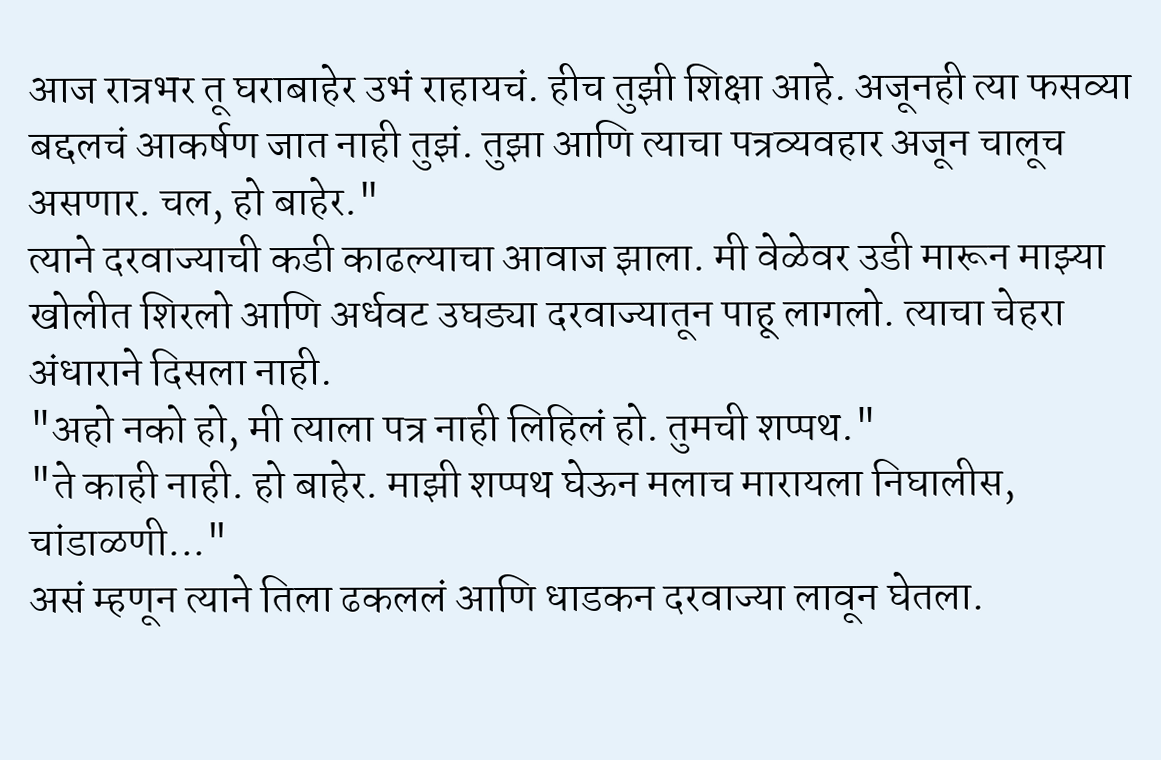आज रात्रभर तू घराबाहेर उभं राहायचं. हीच तुझी शिक्षा आहे. अजूनही त्या फसव्या बद्दलचं आकर्षण जात नाही तुझं. तुझा आणि त्याचा पत्रव्यवहार अजून चालूच असणार. चल, हो बाहेर."
त्याने दरवाज्याची कडी काढल्याचा आवाज झाला. मी वेळेवर उडी मारून माझ्या खोलीत शिरलो आणि अर्धवट उघड्या दरवाज्यातून पाहू लागलो. त्याचा चेहरा अंधाराने दिसला नाही.
"अहो नको हो, मी त्याला पत्र नाही लिहिलं हो. तुमची शप्पथ."
"ते काही नाही. हो बाहेर. माझी शप्पथ घेऊन मलाच मारायला निघालीस, चांडाळणी..."
असं म्हणून त्याने तिला ढकललं आणि धाडकन दरवाज्या लावून घेतला.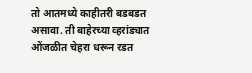तो आतमध्ये काहीतरी बडबडत असावा. ती बाहेरच्या व्हरांड्यात ओंजळीत चेहरा धरून रडत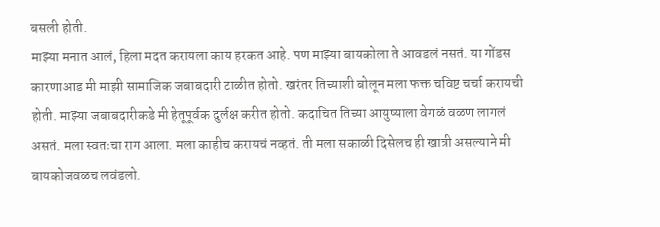बसली होती.
माझ्या मनात आलं, हिला मदत करायला काय हरकत आहे. पण माझ्या बायकोला ते आवडलं नसतं. या गोंडस कारणाआड मी माझी सामाजिक जबाबदारी टाळीत होतो. खरंतर तिच्याशी बोलून मला फक्त चविष्ट चर्चा करायची होती. माझ्या जबाबदारीकडे मी हेतूपूर्वक दुर्लक्ष करीत होतो. कदाचित तिच्या आयुष्याला वेगळं वळण लागलं असतं. मला स्वतःचा राग आला. मला काहीच करायचं नव्हतं. ती मला सकाळी दिसेलच ही खात्री असल्याने मी बायकोजवळच लवंडलो.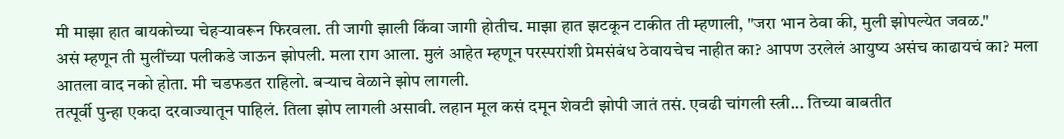मी माझा हात बायकोच्या चेहऱ्यावरून फिरवला. ती जागी झाली किंवा जागी होतीच. माझा हात झटकून टाकीत ती म्हणाली, "जरा भान ठेवा की, मुली झोपल्येत जवळ."
असं म्हणून ती मुलींच्या पलीकडे जाऊन झोपली. मला राग आला. मुलं आहेत म्हणून परस्परांशी प्रेमसंबंध ठेवायचेच नाहीत का? आपण उरलेलं आयुष्य असंच काढायचं का? मला आतला वाद नको होता. मी चडफडत राहिलो. बऱ्याच वेळाने झोप लागली.
तत्पूर्वी पुन्हा एकदा दरवाज्यातून पाहिलं. तिला झोप लागली असावी. लहान मूल कसं दमून शेवटी झोपी जातं तसं. एवढी चांगली स्त्री... तिच्या बाबतीत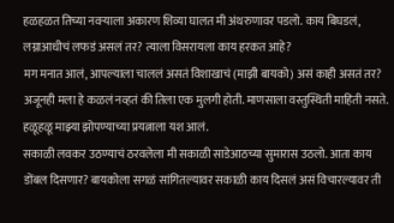हळहळत तिच्या नवऱ्याला अकारण शिव्या घालत मी अंथरुणावर पडलो. काय बिघडलं, लग्नाआधीचं लफडं असलं तर? त्याला विसरायला काय हरकत आहे?
मग मनात आलं, आपल्याला चाललं असतं विशाखाचं (माझी बायको) असं काही असतं तर? अजूनही मला हे कळलं नव्हतं की तिला एक मुलगी होती. माणसाला वस्तुस्थिती माहिती नसते. हळूहळू माझ्या झोपण्याच्या प्रयत्नाला यश आलं.
सकाळी लवकर उठण्याचं ठरवलेला मी सकाळी साडेआठच्या सुमारास उठलो. आता काय डोंबल दिसणार? बायकोला सगळं सांगितल्यावर सकाळी काय दिसलं असं विचारल्यावर ती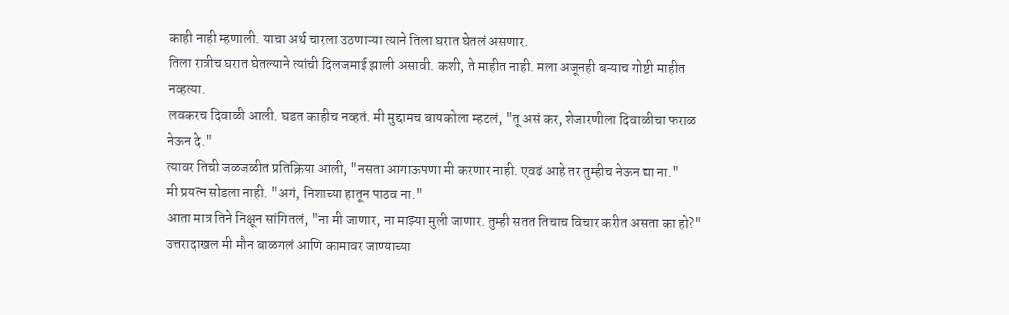काही नाही म्हणाली. याचा अर्थ चारला उठणाऱ्या त्याने तिला घरात घेतलं असणार.
तिला रात्रीच घरात घेतल्याने त्यांची दिलजमाई झाली असावी. कशी, ते माहीत नाही. मला अजूनही बऱ्याच गोष्टी माहीत नव्हत्या.
लवकरच दिवाळी आली. घडत काहीच नव्हतं. मी मुद्दामच बायकोला म्हटलं, "तू असं कर, शेजारणीला दिवाळीचा फराळ नेऊन दे."
त्यावर तिची जळजळीत प्रतिक्रिया आली, "नसता आगाऊपणा मी करणार नाही. एवढं आहे तर तुम्हीच नेऊन द्या ना."
मी प्रयत्न सोडला नाही. "अगं, निशाच्या हातून पाठव ना."
आता मात्र तिने निक्षून सांगितलं, "ना मी जाणार, ना माझ्या मुली जाणार. तुम्ही सतत तिचाच विचार करीत असता का हो?"
उत्तरादाखल मी मौन बाळगलं आणि कामावर जाण्याच्या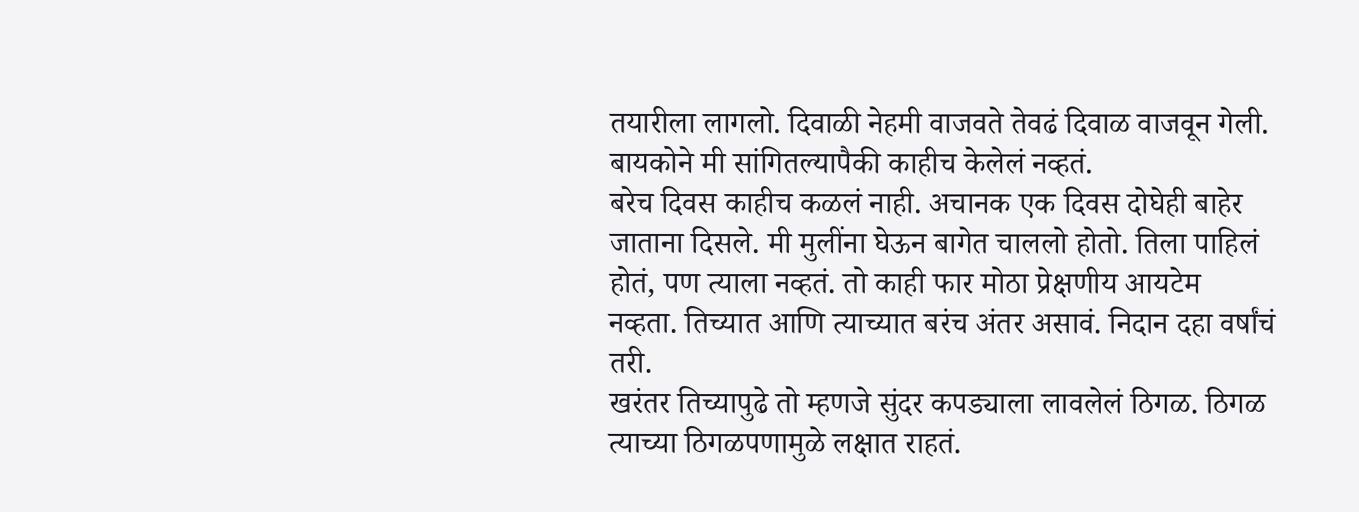तयारीला लागलो. दिवाळी नेहमी वाजवते तेवढं दिवाळ वाजवून गेली. बायकोने मी सांगितल्यापैकी काहीच केलेलं नव्हतं.
बरेच दिवस काहीच कळलं नाही. अचानक एक दिवस दोघेही बाहेर जाताना दिसले. मी मुलींना घेऊन बागेत चाललो होतो. तिला पाहिलं होतं, पण त्याला नव्हतं. तो काही फार मोठा प्रेक्षणीय आयटेम नव्हता. तिच्यात आणि त्याच्यात बरंच अंतर असावं. निदान दहा वर्षांचं तरी.
खरंतर तिच्यापुढे तो म्हणजे सुंदर कपड्याला लावलेलं ठिगळ. ठिगळ त्याच्या ठिगळपणामुळे लक्षात राहतं.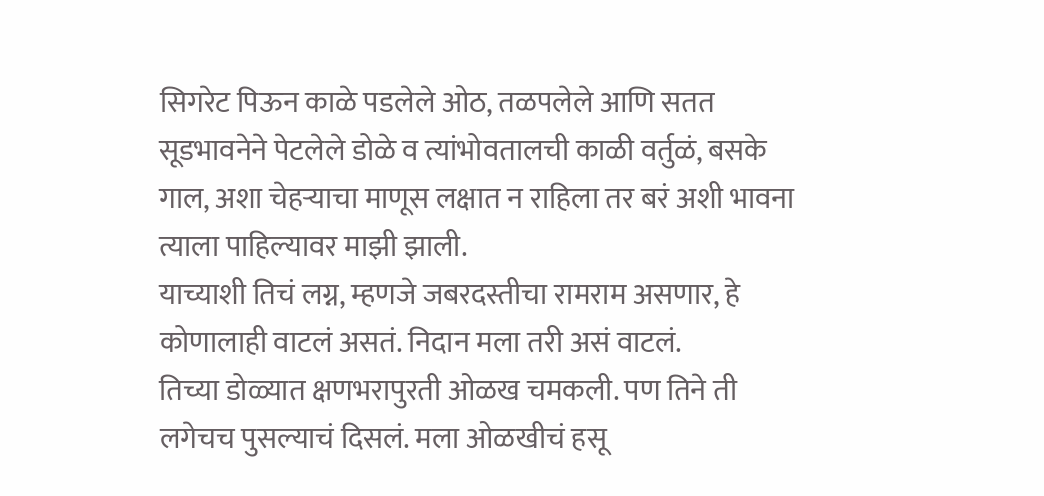सिगरेट पिऊन काळे पडलेले ओठ, तळपलेले आणि सतत सूडभावनेने पेटलेले डोळे व त्यांभोवतालची काळी वर्तुळं, बसके गाल, अशा चेहऱ्याचा माणूस लक्षात न राहिला तर बरं अशी भावना त्याला पाहिल्यावर माझी झाली.
याच्याशी तिचं लग्न, म्हणजे जबरदस्तीचा रामराम असणार, हे कोणालाही वाटलं असतं. निदान मला तरी असं वाटलं.
तिच्या डोळ्यात क्षणभरापुरती ओळख चमकली. पण तिने ती लगेचच पुसल्याचं दिसलं. मला ओळखीचं हसू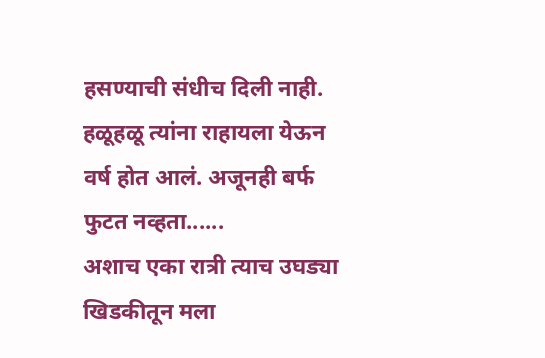हसण्याची संधीच दिली नाही. हळूहळू त्यांना राहायला येऊन वर्ष होत आलं. अजूनही बर्फ फुटत नव्हता......
अशाच एका रात्री त्याच उघड्या खिडकीतून मला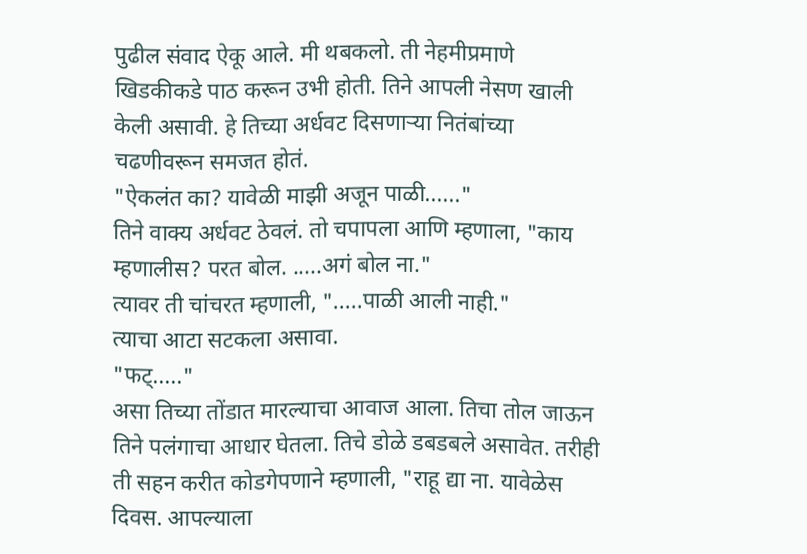पुढील संवाद ऐकू आले. मी थबकलो. ती नेहमीप्रमाणे खिडकीकडे पाठ करून उभी होती. तिने आपली नेसण खाली केली असावी. हे तिच्या अर्धवट दिसणाऱ्या नितंबांच्या चढणीवरून समजत होतं.
"ऐकलंत का? यावेळी माझी अजून पाळी......"
तिने वाक्य अर्धवट ठेवलं. तो चपापला आणि म्हणाला, "काय म्हणालीस? परत बोल. .....अगं बोल ना."
त्यावर ती चांचरत म्हणाली, ".....पाळी आली नाही."
त्याचा आटा सटकला असावा.
"फट्....."
असा तिच्या तोंडात मारल्याचा आवाज आला. तिचा तोल जाऊन तिने पलंगाचा आधार घेतला. तिचे डोळे डबडबले असावेत. तरीही ती सहन करीत कोडगेपणाने म्हणाली, "राहू द्या ना. यावेळेस दिवस. आपल्याला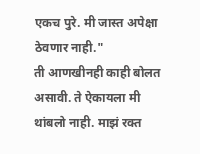एकच पुरे. मी जास्त अपेक्षा ठेवणार नाही."
ती आणखीनही काही बोलत असावी. ते ऐकायला मी थांबलो नाही. माझं रक्त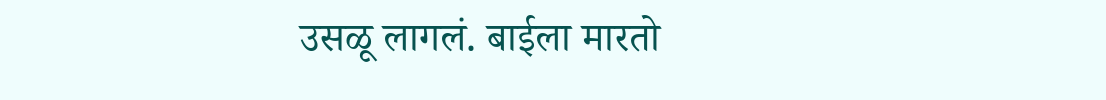उसळू लागलं. बाईला मारतो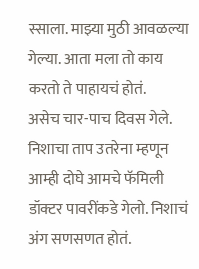स्साला. माझ्या मुठी आवळल्या गेल्या. आता मला तो काय करतो ते पाहायचं होतं.
असेच चार-पाच दिवस गेले. निशाचा ताप उतरेना म्हणून आम्ही दोघे आमचे फॅमिली डॉक्टर पावरींकडे गेलो. निशाचं अंग सणसणत होतं.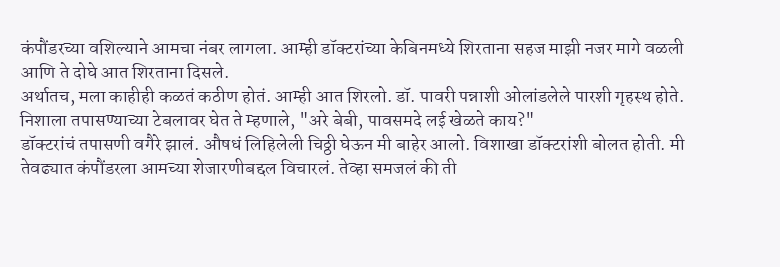कंपौंडरच्या वशिल्याने आमचा नंबर लागला. आम्ही डॉक्टरांच्या केबिनमध्ये शिरताना सहज माझी नजर मागे वळली आणि ते दोघे आत शिरताना दिसले.
अर्थातच, मला काहीही कळतं कठीण होतं. आम्ही आत शिरलो. डॉ. पावरी पन्नाशी ओलांडलेले पारशी गृहस्थ होते.
निशाला तपासण्याच्या टेबलावर घेत ते म्हणाले, "अरे बेबी, पावसमदे लई खेळते काय?"
डॉक्टरांचं तपासणी वगैरे झालं. औषधं लिहिलेली चिठ्ठी घेऊन मी बाहेर आलो. विशाखा डॉक्टरांशी बोलत होती. मी तेवढ्यात कंपौंडरला आमच्या शेजारणीबद्दल विचारलं. तेव्हा समजलं की ती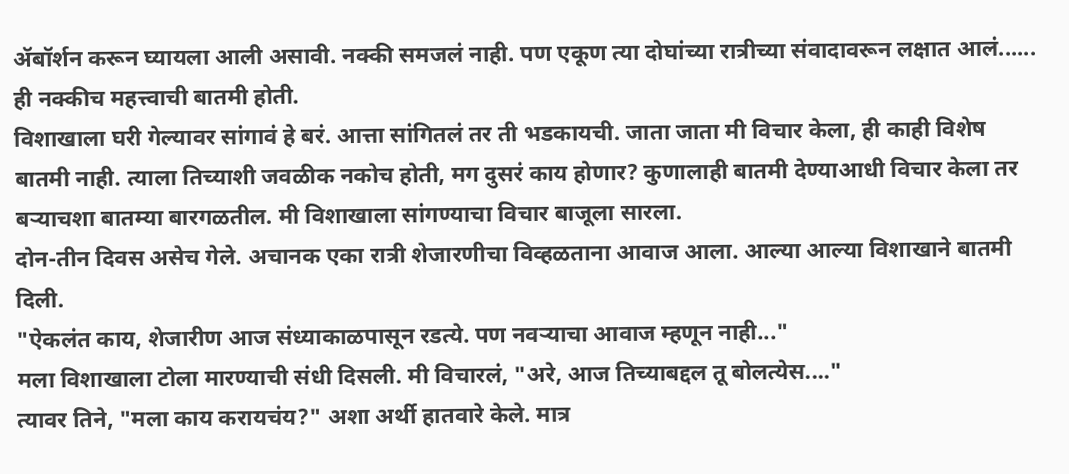ॲबॉर्शन करून घ्यायला आली असावी. नक्की समजलं नाही. पण एकूण त्या दोघांच्या रात्रीच्या संवादावरून लक्षात आलं...... ही नक्कीच महत्त्वाची बातमी होती.
विशाखाला घरी गेल्यावर सांगावं हे बरं. आत्ता सांगितलं तर ती भडकायची. जाता जाता मी विचार केला, ही काही विशेष बातमी नाही. त्याला तिच्याशी जवळीक नकोच होती, मग दुसरं काय होणार? कुणालाही बातमी देण्याआधी विचार केला तर बऱ्याचशा बातम्या बारगळतील. मी विशाखाला सांगण्याचा विचार बाजूला सारला.
दोन-तीन दिवस असेच गेले. अचानक एका रात्री शेजारणीचा विव्हळताना आवाज आला. आल्या आल्या विशाखाने बातमी दिली.
"ऐकलंत काय, शेजारीण आज संध्याकाळपासून रडत्ये. पण नवऱ्याचा आवाज म्हणून नाही..."
मला विशाखाला टोला मारण्याची संधी दिसली. मी विचारलं, "अरे, आज तिच्याबद्दल तू बोलत्येस...."
त्यावर तिने, "मला काय करायचंय?" अशा अर्थी हातवारे केले. मात्र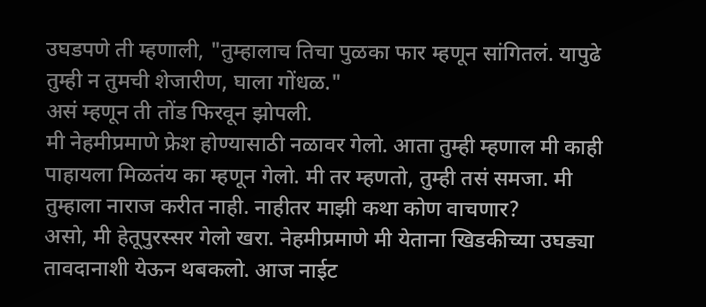उघडपणे ती म्हणाली, "तुम्हालाच तिचा पुळका फार म्हणून सांगितलं. यापुढे तुम्ही न तुमची शेजारीण, घाला गोंधळ."
असं म्हणून ती तोंड फिरवून झोपली.
मी नेहमीप्रमाणे फ्रेश होण्यासाठी नळावर गेलो. आता तुम्ही म्हणाल मी काही पाहायला मिळतंय का म्हणून गेलो. मी तर म्हणतो, तुम्ही तसं समजा. मी तुम्हाला नाराज करीत नाही. नाहीतर माझी कथा कोण वाचणार?
असो, मी हेतूपुरस्सर गेलो खरा. नेहमीप्रमाणे मी येताना खिडकीच्या उघड्या तावदानाशी येऊन थबकलो. आज नाईट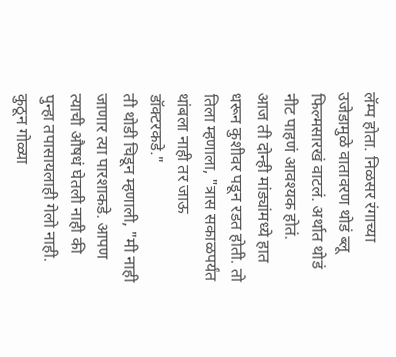लॅम्प होता. निळसर रंगाच्या उजेडामुळे वातावरण थोडं ब्लू फिल्मसारखं वाटलं. अर्थात थोडं नीट पाहणं आवश्यक होतं.
आज ती दोन्ही मांड्यांमध्ये हात धरून कुशीवर पडून रडत होती. तो तिला म्हणाला, "त्रास सकाळपर्यंत थांबला नाही तर जाऊ डॉक्टरकडे."
ती थोडी चिडून म्हणाली, "मी नाही जाणार त्या पारशाकडे. आपण त्याची औषधं घेतली नाही की पुन्हा तपासायलाही गेलो नाही. कुठून गोळ्या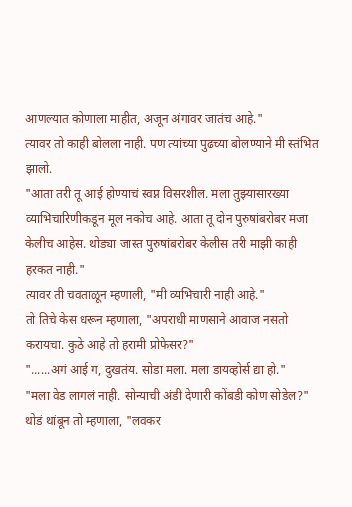आणल्यात कोणाला माहीत, अजून अंगावर जातंच आहे."
त्यावर तो काही बोलला नाही. पण त्यांच्या पुढच्या बोलण्याने मी स्तंभित झालो.
"आता तरी तू आई होण्याचं स्वप्न विसरशील. मला तुझ्यासारख्या व्याभिचारिणीकडून मूल नकोच आहे. आता तू दोन पुरुषांबरोबर मजा केलीच आहेस. थोड्या जास्त पुरुषांबरोबर केलीस तरी माझी काही हरकत नाही."
त्यावर ती चवताळून म्हणाली, "मी व्यभिचारी नाही आहे."
तो तिचे केस धरून म्हणाला, "अपराधी माणसाने आवाज नसतो करायचा. कुठे आहे तो हरामी प्रोफेसर?"
"......अगं आई ग, दुखतंय. सोडा मला. मला डायव्होर्स द्या हो."
"मला वेड लागलं नाही. सोन्याची अंडी देणारी कोंबडी कोण सोडेल?"
थोडं थांबून तो म्हणाला, "लवकर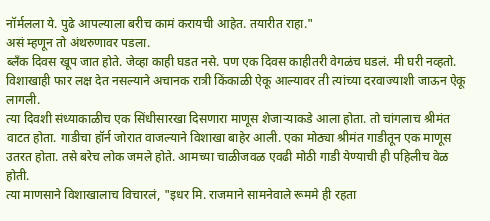नॉर्मलला ये. पुढे आपल्याला बरीच कामं करायची आहेत. तयारीत राहा."
असं म्हणून तो अंथरुणावर पडला.
ब्लँक दिवस खूप जात होते. जेव्हा काही घडत नसे. पण एक दिवस काहीतरी वेगळंच घडलं. मी घरी नव्हतो. विशाखाही फार लक्ष देत नसल्याने अचानक रात्री किंकाळी ऐकू आल्यावर ती त्यांच्या दरवाज्याशी जाऊन ऐकू लागली.
त्या दिवशी संध्याकाळीच एक सिंधीसारखा दिसणारा माणूस शेजाऱ्याकडे आला होता. तो चांगलाच श्रीमंत वाटत होता. गाडीचा हॉर्न जोरात वाजल्याने विशाखा बाहेर आली. एका मोठ्या श्रीमंत गाडीतून एक माणूस उतरत होता. तसे बरेच लोक जमले होते. आमच्या चाळीजवळ एवढी मोठी गाडी येण्याची ही पहिलीच वेळ होती.
त्या माणसाने विशाखालाच विचारलं, "इधर मि. राजमाने सामनेवाले रूममे ही रहता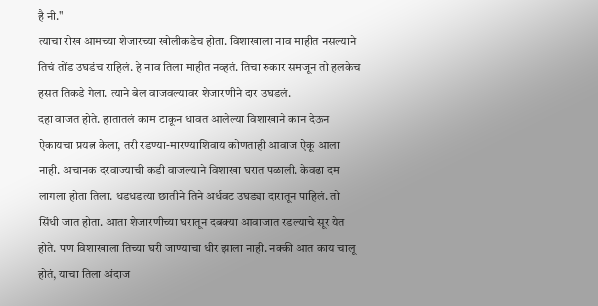है नी."
त्याचा रोख आमच्या शेजारच्या खोलीकडेच होता. विशाखाला नाव माहीत नसल्याने तिचं तोंड उघडंच राहिलं. हे नाव तिला माहीत नव्हतं. तिचा रुकार समजून तो हलकेच हसत तिकडे गेला. त्याने बेल वाजवल्यावर शेजारणीने दार उघडलं.
दहा वाजत होते. हातातलं काम टाकून धावत आलेल्या विशाखाने कान देऊन ऐकायचा प्रयत्न केला, तरी रडण्या-मारण्याशिवाय कोणताही आवाज ऐकू आला नाही. अचानक दरवाज्याची कडी वाजल्याने विशाखा घरात पळाली. केवढा दम लागला होता तिला. धडधडत्या छातीने तिने अर्धवट उघड्या दारातून पाहिलं. तो सिंधी जात होता. आता शेजारणीच्या घरातून दबक्या आवाजात रडल्याचे सूर येत होते. पण विशाखाला तिच्या घरी जाण्याचा धीर झाला नाही. नक्की आत काय चालू होतं, याचा तिला अंदाज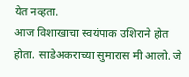येत नव्हता.
आज विशाखाचा स्वयंपाक उशिराने होत होता. साडेअकराच्या सुमारास मी आलो. जे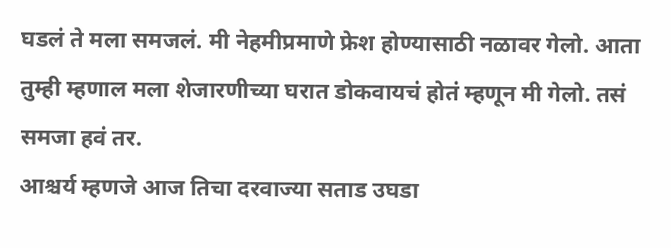घडलं ते मला समजलं. मी नेहमीप्रमाणे फ्रेश होण्यासाठी नळावर गेलो. आता तुम्ही म्हणाल मला शेजारणीच्या घरात डोकवायचं होतं म्हणून मी गेलो. तसं समजा हवं तर.
आश्चर्य म्हणजे आज तिचा दरवाज्या सताड उघडा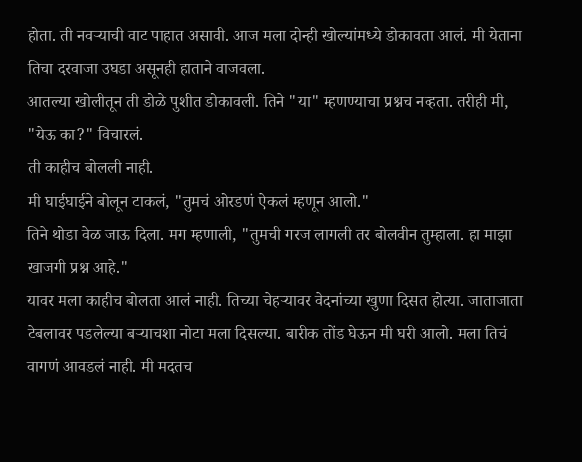होता. ती नवऱ्याची वाट पाहात असावी. आज मला दोन्ही खोल्यांमध्ये डोकावता आलं. मी येताना तिचा दरवाजा उघडा असूनही हाताने वाजवला.
आतल्या खोलीतून ती डोळे पुशीत डोकावली. तिने "या" म्हणण्याचा प्रश्नच नव्हता. तरीही मी, "येऊ का?" विचारलं.
ती काहीच बोलली नाही.
मी घाईघाईने बोलून टाकलं, "तुमचं ओरडणं ऐकलं म्हणून आलो."
तिने थोडा वेळ जाऊ दिला. मग म्हणाली, "तुमची गरज लागली तर बोलवीन तुम्हाला. हा माझा खाजगी प्रश्न आहे."
यावर मला काहीच बोलता आलं नाही. तिच्या चेहऱ्यावर वेदनांच्या खुणा दिसत होत्या. जाताजाता टेबलावर पडलेल्या बऱ्याचशा नोटा मला दिसल्या. बारीक तोंड घेऊन मी घरी आलो. मला तिचं वागणं आवडलं नाही. मी मदतच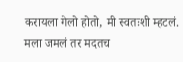करायला गेलो होतो, मी स्वतःशी म्हटलं. मला जमलं तर मदतच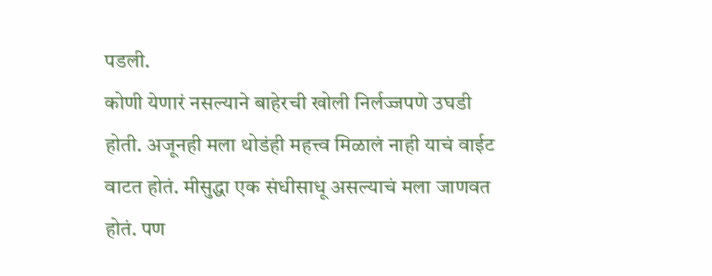पडली.
कोणी येणारं नसल्याने बाहेरची खोली निर्लज्जपणे उघडी होती. अजूनही मला थोडंही महत्त्व मिळालं नाही याचं वाईट वाटत होतं. मीसुद्धा एक संधीसाधू असल्याचं मला जाणवत होतं. पण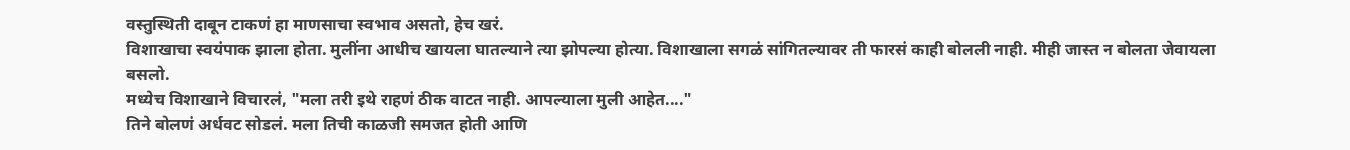वस्तुस्थिती दाबून टाकणं हा माणसाचा स्वभाव असतो, हेच खरं.
विशाखाचा स्वयंपाक झाला होता. मुलींना आधीच खायला घातल्याने त्या झोपल्या होत्या. विशाखाला सगळं सांगितल्यावर ती फारसं काही बोलली नाही. मीही जास्त न बोलता जेवायला बसलो.
मध्येच विशाखाने विचारलं, "मला तरी इथे राहणं ठीक वाटत नाही. आपल्याला मुली आहेत...."
तिने बोलणं अर्धवट सोडलं. मला तिची काळजी समजत होती आणि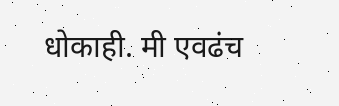धोकाही. मी एवढंच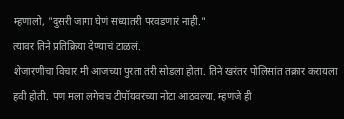म्हणालो, "दुसरी जागा घेणं सध्यातरी परवडणारं नाही."
त्यावर तिने प्रतिक्रिया देण्याचं टाळलं.
शेजारणीचा विचार मी आजच्या पुरता तरी सोडला होता. तिने खरंतर पोलिसांत तक्रार करायला हवी होती. पण मला लगेचच टीपॉयवरच्या नोटा आठवल्या. म्हणजे ही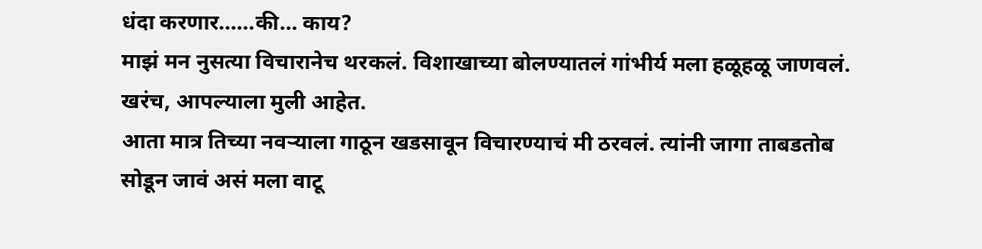धंदा करणार......की... काय?
माझं मन नुसत्या विचारानेच थरकलं. विशाखाच्या बोलण्यातलं गांभीर्य मला हळूहळू जाणवलं. खरंच, आपल्याला मुली आहेत.
आता मात्र तिच्या नवऱ्याला गाठून खडसावून विचारण्याचं मी ठरवलं. त्यांनी जागा ताबडतोब सोडून जावं असं मला वाटू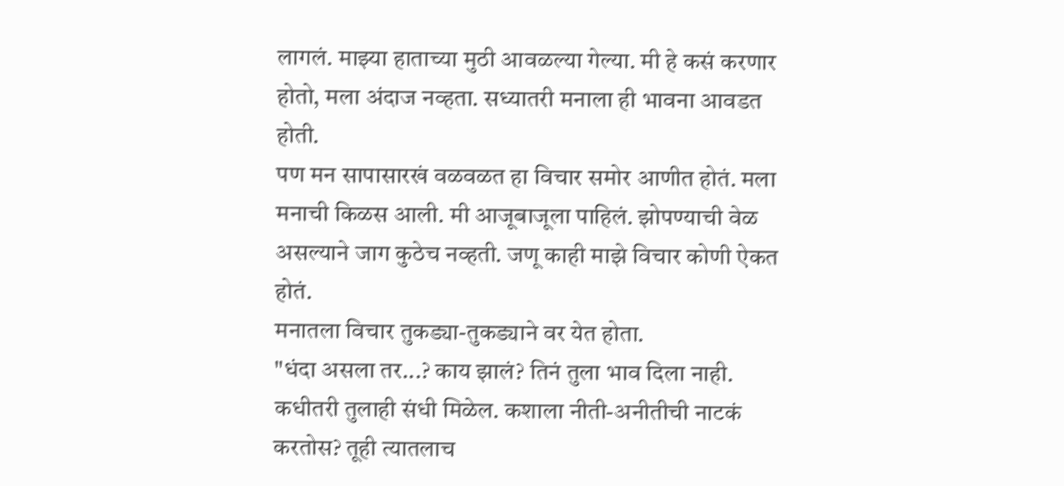लागलं. माझ्या हाताच्या मुठी आवळल्या गेल्या. मी हे कसं करणार होतो, मला अंदाज नव्हता. सध्यातरी मनाला ही भावना आवडत होती.
पण मन सापासारखं वळवळत हा विचार समोर आणीत होतं. मला मनाची किळस आली. मी आजूबाजूला पाहिलं. झोपण्याची वेळ असल्याने जाग कुठेच नव्हती. जणू काही माझे विचार कोणी ऐकत होतं.
मनातला विचार तुकड्या-तुकड्याने वर येत होता.
"धंदा असला तर...? काय झालं? तिनं तुला भाव दिला नाही. कधीतरी तुलाही संधी मिळेल. कशाला नीती-अनीतीची नाटकं करतोस? तूही त्यातलाच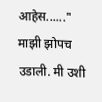आहेस......"
माझी झोपच उडाली. मी उशी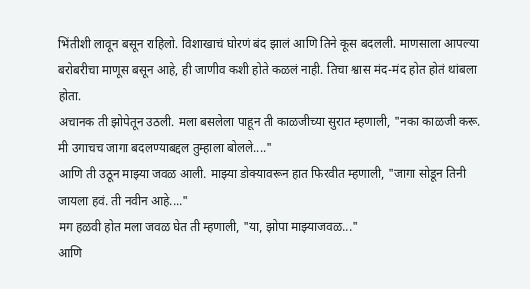भिंतीशी लावून बसून राहिलो. विशाखाचं घोरणं बंद झालं आणि तिने कूस बदलली. माणसाला आपल्या बरोबरीचा माणूस बसून आहे, ही जाणीव कशी होते कळलं नाही. तिचा श्वास मंद-मंद होत होतं थांबला होता.
अचानक ती झोपेतून उठली. मला बसलेला पाहून ती काळजीच्या सुरात म्हणाली, "नका काळजी करू. मी उगाचच जागा बदलण्याबद्दल तुम्हाला बोलले...."
आणि ती उठून माझ्या जवळ आली. माझ्या डोक्यावरून हात फिरवीत म्हणाली, "जागा सोडून तिनी जायला हवं. ती नवीन आहे...."
मग हळवी होत मला जवळ घेत ती म्हणाली, "या, झोपा माझ्याजवळ..."
आणि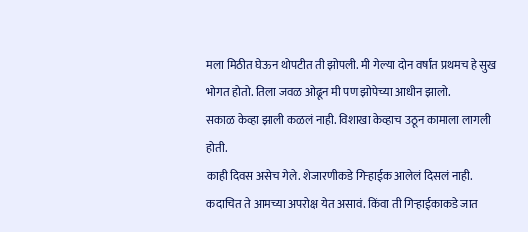मला मिठीत घेऊन थोपटीत ती झोपली. मी गेल्या दोन वर्षांत प्रथमच हे सुख भोगत होतो. तिला जवळ ओढून मी पण झोपेच्या आधीन झालो.
सकाळ केव्हा झाली कळलं नाही. विशाखा केव्हाच उठून कामाला लागली होती.
काही दिवस असेच गेले. शेजारणीकडे गिऱ्हाईक आलेलं दिसलं नाही. कदाचित ते आमच्या अपरोक्ष येत असावं. किंवा ती गिऱ्हाईकाकडे जात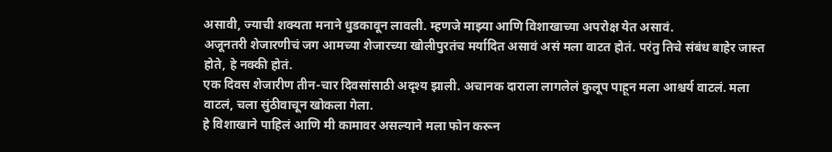असावी, ज्याची शक्यता मनाने धुडकावून लावली. म्हणजे माझ्या आणि विशाखाच्या अपरोक्ष येत असावं.
अजूनतरी शेजारणीचं जग आमच्या शेजारच्या खोलीपुरतंच मर्यादित असावं असं मला वाटत होतं. परंतु तिचे संबंध बाहेर जास्त होते, हे नक्की होतं.
एक दिवस शेजारीण तीन-चार दिवसांसाठी अदृश्य झाली. अचानक दाराला लागलेलं कुलूप पाहून मला आश्चर्य वाटलं. मला वाटलं, चला सुंठीवाचून खोकला गेला.
हे विशाखाने पाहिलं आणि मी कामावर असल्याने मला फोन करून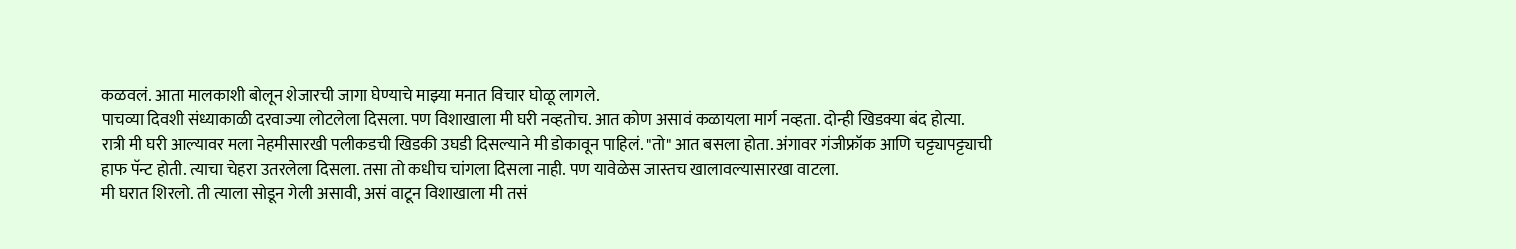कळवलं. आता मालकाशी बोलून शेजारची जागा घेण्याचे माझ्या मनात विचार घोळू लागले.
पाचव्या दिवशी संध्याकाळी दरवाज्या लोटलेला दिसला. पण विशाखाला मी घरी नव्हतोच. आत कोण असावं कळायला मार्ग नव्हता. दोन्ही खिडक्या बंद होत्या.
रात्री मी घरी आल्यावर मला नेहमीसारखी पलीकडची खिडकी उघडी दिसल्याने मी डोकावून पाहिलं. "तो" आत बसला होता. अंगावर गंजीफ्रॉक आणि चट्ट्यापट्ट्याची हाफ पॅन्ट होती. त्याचा चेहरा उतरलेला दिसला. तसा तो कधीच चांगला दिसला नाही. पण यावेळेस जास्तच खालावल्यासारखा वाटला.
मी घरात शिरलो. ती त्याला सोडून गेली असावी, असं वाटून विशाखाला मी तसं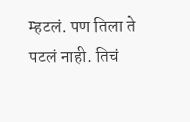म्हटलं. पण तिला ते पटलं नाही. तिचं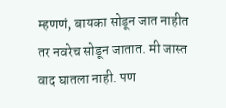म्हणणं, बायका सोडून जात नाहीत तर नवरेच सोडून जातात. मी जास्त वाद घातला नाही. पण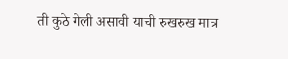ती कुठे गेली असावी याची रुखरुख मात्र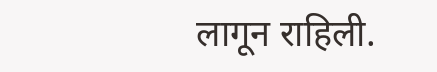लागून राहिली.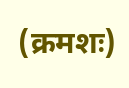(क्रमशः)